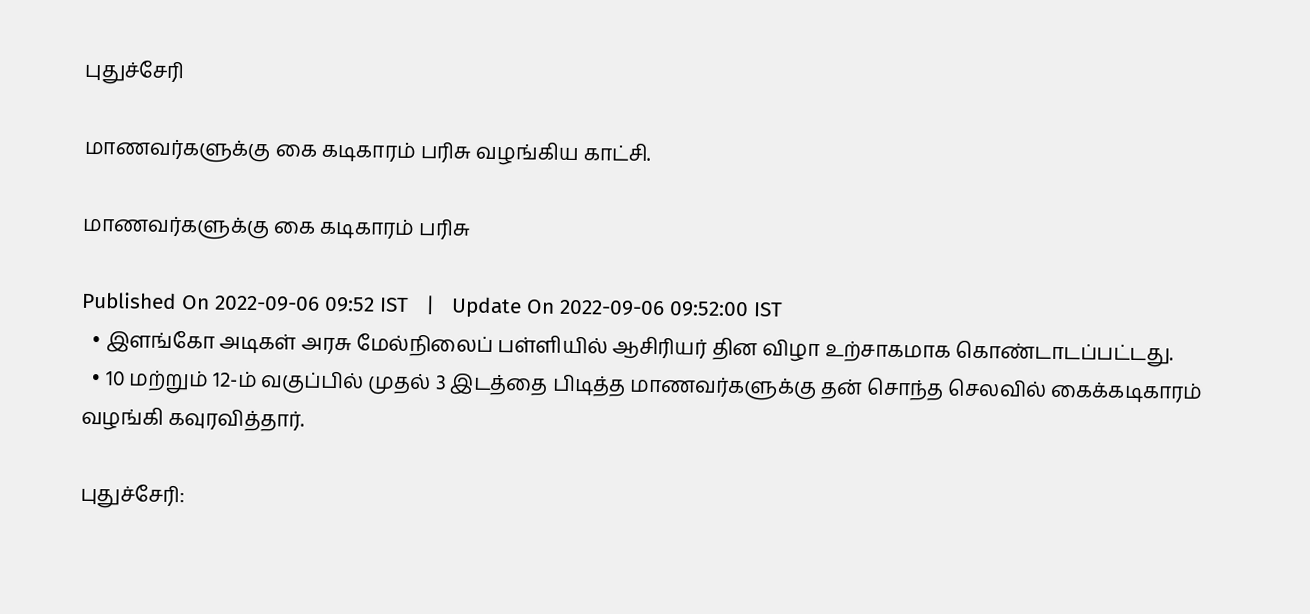புதுச்சேரி

மாணவர்களுக்கு கை கடிகாரம் பரிசு வழங்கிய காட்சி.

மாணவர்களுக்கு கை கடிகாரம் பரிசு

Published On 2022-09-06 09:52 IST   |   Update On 2022-09-06 09:52:00 IST
  • இளங்கோ அடிகள் அரசு மேல்நிலைப் பள்ளியில் ஆசிரியர் தின விழா உற்சாகமாக கொண்டாடப்பட்டது.
  • 10 மற்றும் 12-ம் வகுப்பில் முதல் 3 இடத்தை பிடித்த மாணவர்களுக்கு தன் சொந்த செலவில் கைக்கடிகாரம் வழங்கி கவுரவித்தார்.

புதுச்சேரி: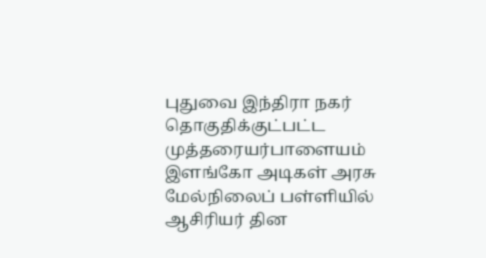புதுவை இந்திரா நகர் தொகுதிக்குட்பட்ட முத்தரையர்பாளையம் இளங்கோ அடிகள் அரசு மேல்நிலைப் பள்ளியில் ஆசிரியர் தின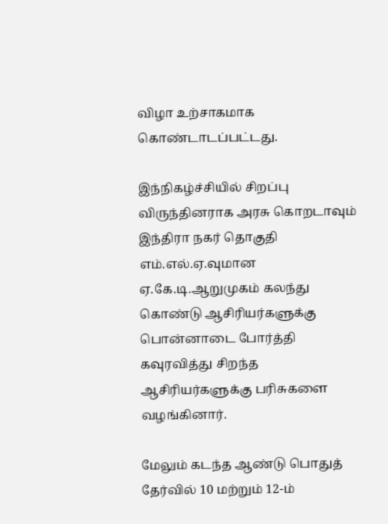விழா உற்சாகமாக கொண்டாடப்பட்டது.

இந்நிகழ்ச்சியில் சிறப்பு விருந்தினராக அரசு கொறடாவும் இந்திரா நகர் தொகுதி எம்.எல்.ஏ.வுமான ஏ.கே.டி.ஆறுமுகம் கலந்து கொண்டு ஆசிரியர்களுக்கு பொன்னாடை போர்த்தி கவுரவித்து சிறந்த ஆசிரியர்களுக்கு பரிசுகளை வழங்கினார்.

மேலும் கடந்த ஆண்டு பொதுத் தேர்வில் 10 மற்றும் 12-ம்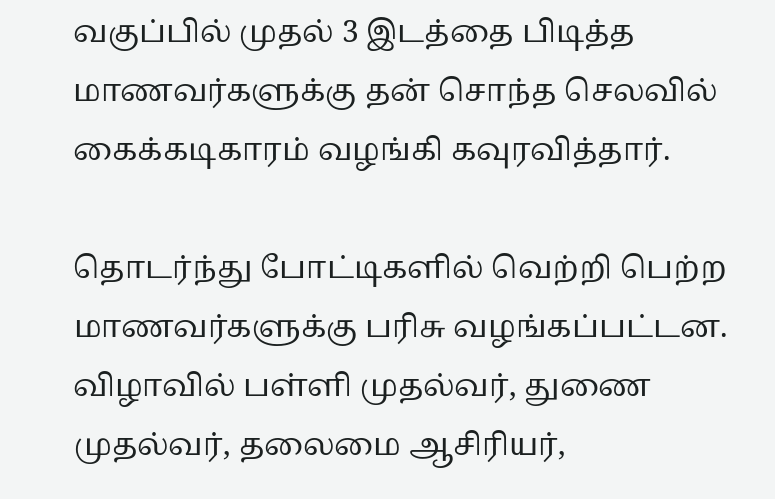வகுப்பில் முதல் 3 இடத்தை பிடித்த மாணவர்களுக்கு தன் சொந்த செலவில் கைக்கடிகாரம் வழங்கி கவுரவித்தார்.

தொடர்ந்து போட்டிகளில் வெற்றி பெற்ற மாணவர்களுக்கு பரிசு வழங்கப்பட்டன. விழாவில் பள்ளி முதல்வர், துணை முதல்வர், தலைமை ஆசிரியர்,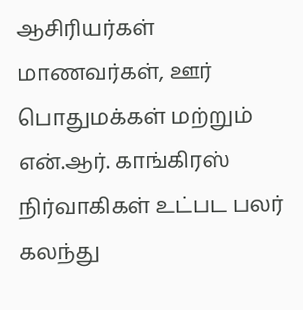ஆசிரியர்கள் மாணவர்கள், ஊர் பொதுமக்கள் மற்றும் என்.ஆர். காங்கிரஸ் நிர்வாகிகள் உட்பட பலர் கலந்து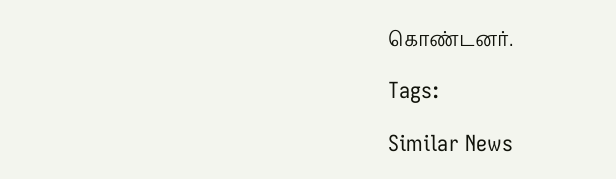கொண்டனர்.

Tags:

Similar News